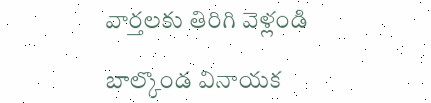వార్తలకు తిరిగి వెళ్లండి

బాల్కొండ వినాయక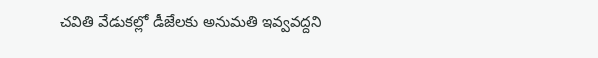చవితి వేడుకల్లో డీజేలకు అనుమతి ఇవ్వవద్దని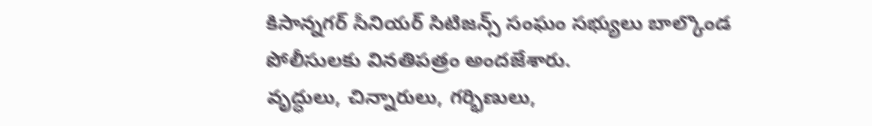కిసాన్నగర్ సీనియర్ సిటిజన్స్ సంఘం సభ్యులు బాల్కొండ పోలీసులకు వినతిపత్రం అందజేశారు.
వృద్ధులు, చిన్నారులు, గర్భిణులు,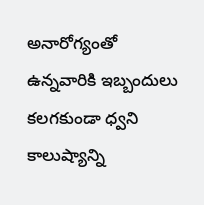అనారోగ్యంతో ఉన్నవారికి ఇబ్బందులు కలగకుండా ధ్వని కాలుష్యాన్ని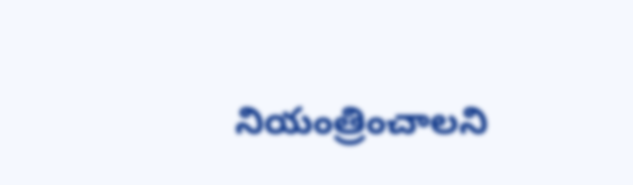నియంత్రించాలని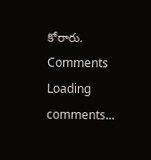కోరారు.
Comments
Loading comments...